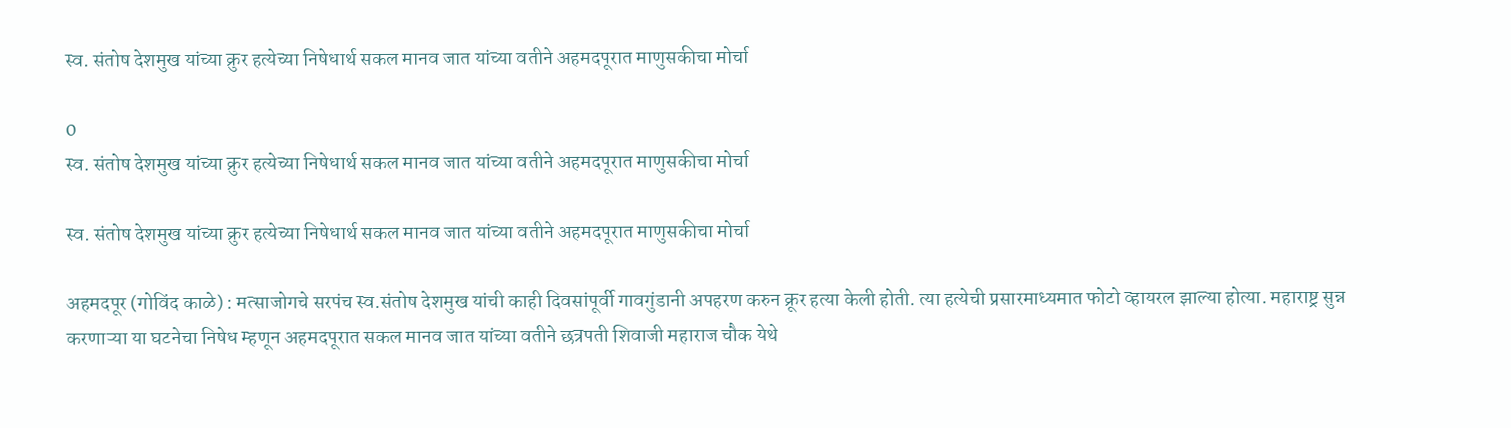स्व. संतोष देशमुख यांच्या क्रुर हत्येच्या निषेधार्थ सकल मानव जात यांच्या वतीने अहमदपूरात माणुसकीचा मोर्चा

0
स्व. संतोष देशमुख यांच्या क्रुर हत्येच्या निषेधार्थ सकल मानव जात यांच्या वतीने अहमदपूरात माणुसकीचा मोर्चा

स्व. संतोष देशमुख यांच्या क्रुर हत्येच्या निषेधार्थ सकल मानव जात यांच्या वतीने अहमदपूरात माणुसकीचा मोर्चा

अहमदपूर (गोविंद काळे) : मत्साजोगचे सरपंच स्व.संतोष देशमुख यांची काही दिवसांपूर्वी गावगुंडानी अपहरण करुन क्रूर हत्या केली होती. त्या हत्येची प्रसारमाध्यमात फोटो व्हायरल झाल्या होत्या. महाराष्ट्र सुन्न करणाऱ्या या घटनेचा निषेध म्हणून अहमदपूरात सकल मानव जात यांच्या वतीने छत्रपती शिवाजी महाराज चौक येथे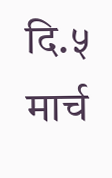दि.५ मार्च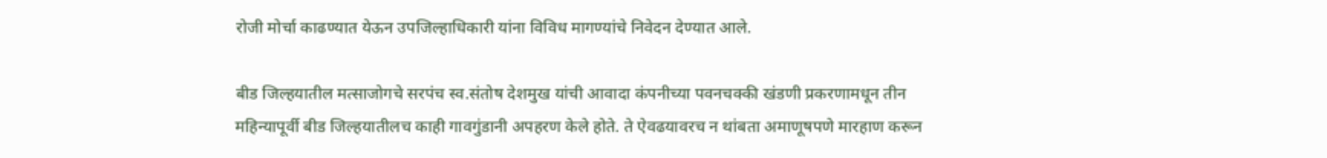रोजी मोर्चा काढण्यात येऊन उपजिल्हाधिकारी यांना विविध मागण्यांचे निवेदन देण्यात आले.

बीड जिल्हयातील मत्साजोगचे सरपंच स्व.संतोष देशमुख यांची आवादा कंपनीच्या पवनचक्की खंडणी प्रकरणामधून तीन महिन्यापूर्वी बीड जिल्हयातीलच काही गावगुंडानी अपहरण केले होते. ते ऐवढयावरच न थांबता अमाणूषपणे मारहाण करून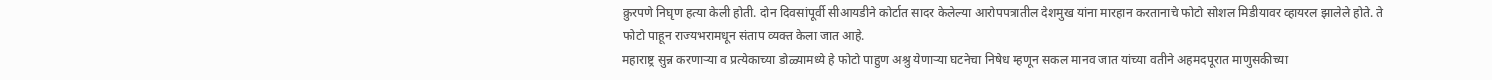क्रुरपणे निघृण हत्या केली होती. दोन दिवसांपूर्वी सीआयडीने कोर्टात सादर केलेल्या आरोपपत्रातील देशमुख यांना मारहान करतानाचे फोटो सोशल मिडीयावर व्हायरल झालेले होते. ते फोटो पाहून राज्यभरामधून संताप व्यक्त केला जात आहे.
महाराष्ट्र सुन्न करणाऱ्या व प्रत्येकाच्या डोळ्यामध्ये हे फोटो पाहुण अश्रु येणाऱ्या घटनेचा निषेध म्हणून सकल मानव जात यांच्या वतीने अहमदपूरात माणुसकीच्या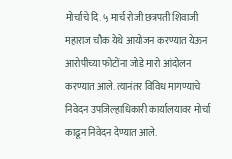मोर्चाचे दि. ५ मार्च रोजी छत्रपती शिवाजी महाराज चौक येथे आयोजन करण्यात येऊन आरोपीच्या फोटोंना जोडे मारो आंदोलन करण्यात आले. त्यानंतर विविध मागण्याचे निवेदन उपजिल्हाधिकारी कार्यालयावर मोर्चा काढून निवेदन देण्यात आले.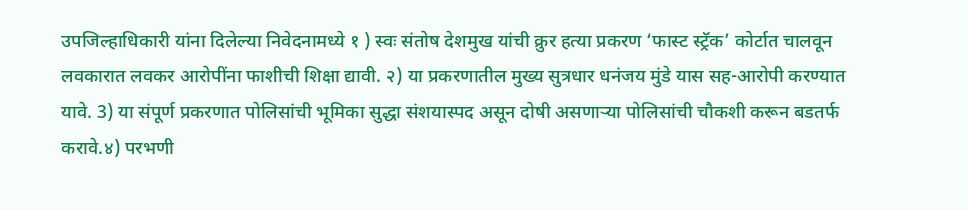उपजिल्हाधिकारी यांना दिलेल्या निवेदनामध्ये १ ) स्वः संतोष देशमुख यांची क्रुर हत्या प्रकरण ‘फास्ट स्ट्रॅक’ कोर्टात चालवून लवकारात लवकर आरोपींना फाशीची शिक्षा द्यावी. २) या प्रकरणातील मुख्य सुत्रधार धनंजय मुंडे यास सह-आरोपी करण्यात यावे. 3) या संपूर्ण प्रकरणात पोलिसांची भूमिका सुद्धा संशयास्पद असून दोषी असणाऱ्या पोलिसांची चौकशी करून बडतर्फ करावे.४) परभणी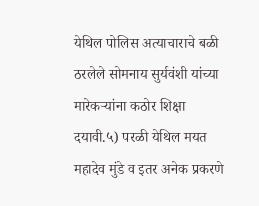येथिल पोलिस अत्याचाराचे बळी ठरलेले सोमनाय सुर्यवंशी यांच्या मारेकऱ्यांना कठोर शिक्षा दयावी.५) परळी येथिल मयत महादेव मुंडे व इतर अनेक प्रकरणे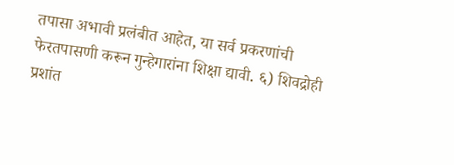तपासा अभावी प्रलंबीत आहेत, या सर्व प्रकरणांची फेरतपासणी करून गुन्हेगारांना शिक्षा ‌द्यावी. ६) शिवद्रोही प्रशांत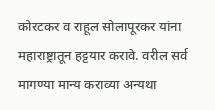कोरटकर व राहूल सोलापूरकर यांना महाराष्ट्रातून हट्ट‌यार करावे. वरील सर्व मागण्या मान्य कराव्या अन्यथा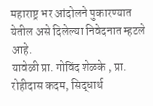महाराष्ट्र भर आंदोलने पुकारण्यात येतील असे दिलेल्या निवेदनात म्हटले आहे.
यावेळी प्रा. गोविंद शेळके , प्रा. रोहीदास कदम, सिद्धार्थ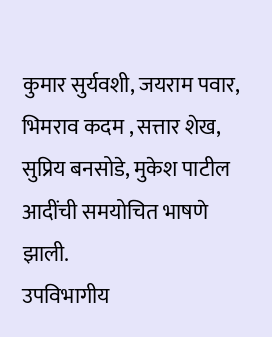कुमार सुर्यवशी, जयराम पवार, भिमराव कदम , सत्तार शेख, सुप्रिय बनसोडे, मुकेश पाटील आदींची समयोचित भाषणे झाली.
उपविभागीय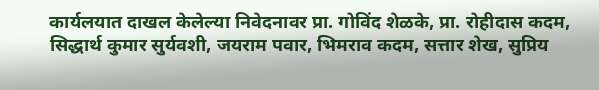कार्यलयात दाखल केलेल्या निवेदनावर प्रा. गोविंद शेळके, प्रा. रोहीदास कदम, सिद्धार्थ कुमार सुर्यवशी, जयराम पवार, भिमराव कदम, सत्तार शेख, सुप्रिय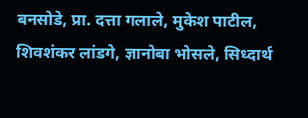बनसोडे, प्रा. दत्ता गलाले, मुकेश पाटील, शिवशंकर लांडगे, ज्ञानोबा भोसले, सिध्दार्थ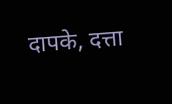दापके, दत्ता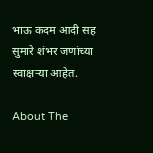भाऊ कदम आदी सह सुमारे शंभर जणांच्या स्वाक्षऱ्या आहेत.

About The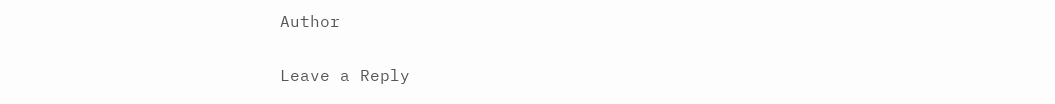Author

Leave a Reply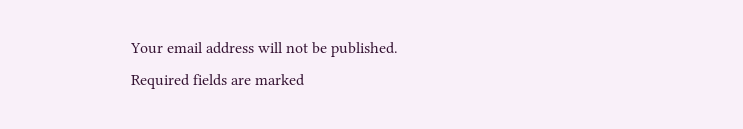Your email address will not be published. Required fields are marked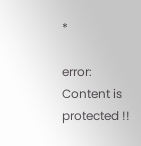*

error: Content is protected !!